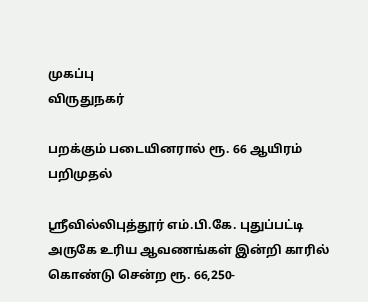முகப்பு
விருதுநகர்

பறக்கும் படையினரால் ரூ. 66 ஆயிரம் பறிமுதல்

ஸ்ரீவில்லிபுத்தூர் எம்.பி.கே. புதுப்பட்டி அருகே உரிய ஆவணங்கள் இன்றி காரில் கொண்டு சென்ற ரூ. 66,250-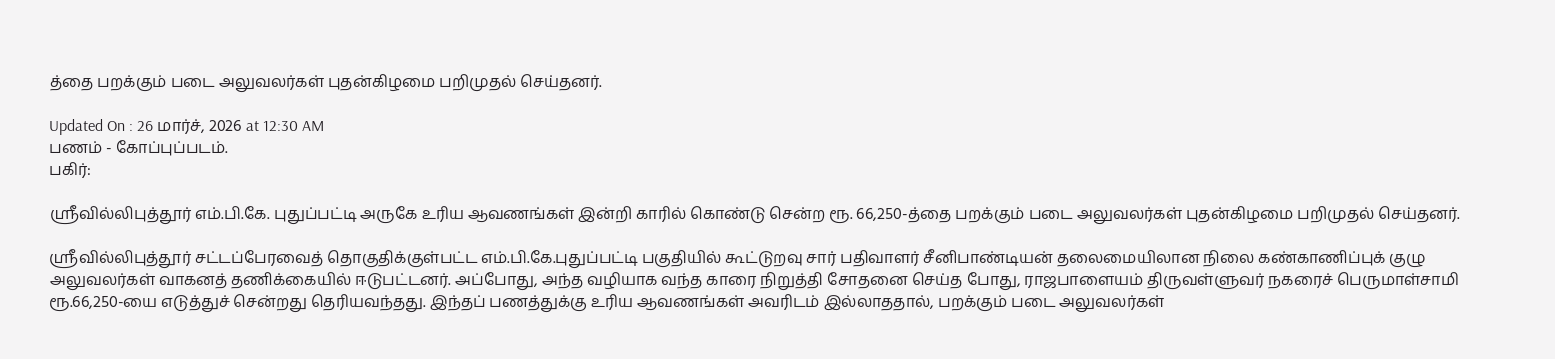த்தை பறக்கும் படை அலுவலர்கள் புதன்கிழமை பறிமுதல் செய்தனர்.

Updated On : 26 மார்ச், 2026 at 12:30 AM
பணம் - கோப்புப்படம்.
பகிர்:

ஸ்ரீவில்லிபுத்தூர் எம்.பி.கே. புதுப்பட்டி அருகே உரிய ஆவணங்கள் இன்றி காரில் கொண்டு சென்ற ரூ. 66,250-த்தை பறக்கும் படை அலுவலர்கள் புதன்கிழமை பறிமுதல் செய்தனர்.

ஸ்ரீவில்லிபுத்தூர் சட்டப்பேரவைத் தொகுதிக்குள்பட்ட எம்.பி.கே.புதுப்பட்டி பகுதியில் கூட்டுறவு சார் பதிவாளர் சீனிபாண்டியன் தலைமையிலான நிலை கண்காணிப்புக் குழு அலுவலர்கள் வாகனத் தணிக்கையில் ஈடுபட்டனர். அப்போது, அந்த வழியாக வந்த காரை நிறுத்தி சோதனை செய்த போது, ராஜபாளையம் திருவள்ளுவர் நகரைச் பெருமாள்சாமி ரூ.66,250-யை எடுத்துச் சென்றது தெரியவந்தது. இந்தப் பணத்துக்கு உரிய ஆவணங்கள் அவரிடம் இல்லாததால், பறக்கும் படை அலுவலர்கள்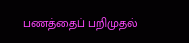பணத்தைப் பறிமுதல்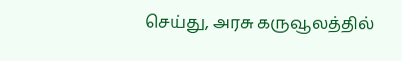செய்து, அரசு கருவூலத்தில்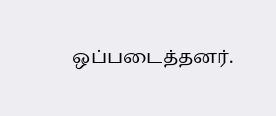ஒப்படைத்தனர்.